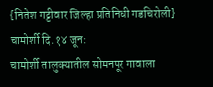{नितेश गट्टीवार जिल्हा प्रतिनिधी गडचिरोली}
चामोर्शी दि.१४ जून:
चामोर्शी तालुक्यातील सोमनपूर गावाला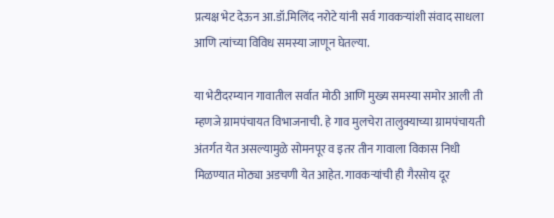प्रत्यक्ष भेट देऊन आ.डॉ.मिलिंद नरोटे यांनी सर्व गावकऱ्यांशी संवाद साधला आणि त्यांच्या विविध समस्या जाणून घेतल्या.

या भेटीदरम्यान गावातील सर्वात मोठी आणि मुख्य समस्या समोर आली ती म्हणजे ग्रामपंचायत विभाजनाची. हे गाव मुलचेरा तालुक्याच्या ग्रामपंचायती अंतर्गत येत असल्यामुळे सोमनपूर व इतर तीन गावाला विकास निधी मिळण्यात मोठ्या अडचणी येत आहेत. गावकऱ्यांची ही गैरसोय दूर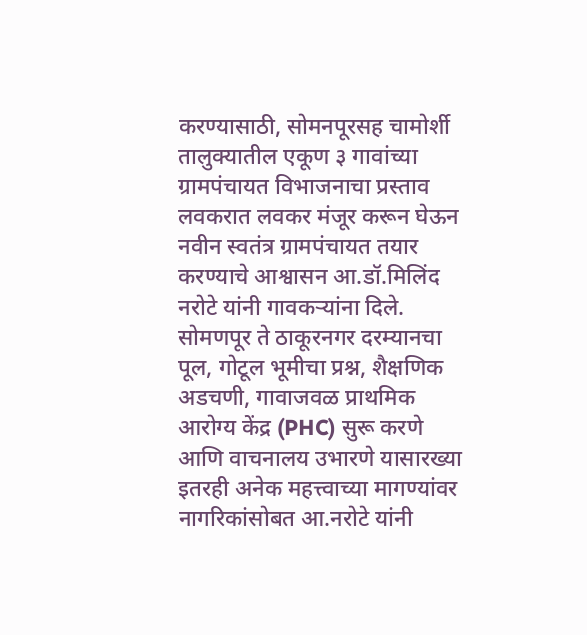करण्यासाठी, सोमनपूरसह चामोर्शी तालुक्यातील एकूण ३ गावांच्या ग्रामपंचायत विभाजनाचा प्रस्ताव लवकरात लवकर मंजूर करून घेऊन नवीन स्वतंत्र ग्रामपंचायत तयार करण्याचे आश्वासन आ.डॉ.मिलिंद नरोटे यांनी गावकऱ्यांना दिले.
सोमणपूर ते ठाकूरनगर दरम्यानचा पूल, गोटूल भूमीचा प्रश्न, शैक्षणिक अडचणी, गावाजवळ प्राथमिक आरोग्य केंद्र (PHC) सुरू करणे आणि वाचनालय उभारणे यासारख्या इतरही अनेक महत्त्वाच्या मागण्यांवर नागरिकांसोबत आ.नरोटे यांनी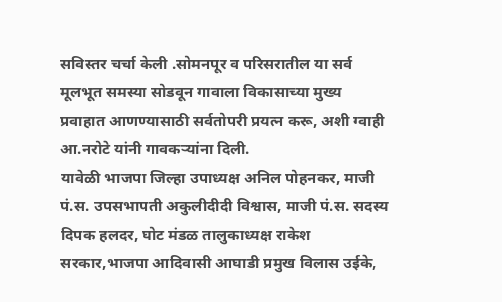सविस्तर चर्चा केली .सोमनपूर व परिसरातील या सर्व मूलभूत समस्या सोडवून गावाला विकासाच्या मुख्य प्रवाहात आणण्यासाठी सर्वतोपरी प्रयत्न करू, अशी ग्वाही आ.नरोटे यांनी गावकऱ्यांना दिली.
यावेळी भाजपा जिल्हा उपाध्यक्ष अनिल पोहनकर, माजी पं.स. उपसभापती अकुलीदीदी विश्वास, माजी पं.स. सदस्य दिपक हलदर, घोट मंडळ तालुकाध्यक्ष राकेश सरकार,भाजपा आदिवासी आघाडी प्रमुख विलास उईके,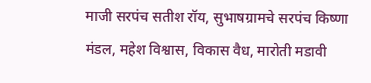माजी सरपंच सतीश रॉय, सुभाषग्रामचे सरपंच किष्णा मंडल, महेश विश्वास, विकास वैध, मारोती मडावी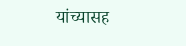यांच्यासह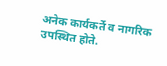अनेक कार्यकर्ते व नागरिक उपस्थित होते.